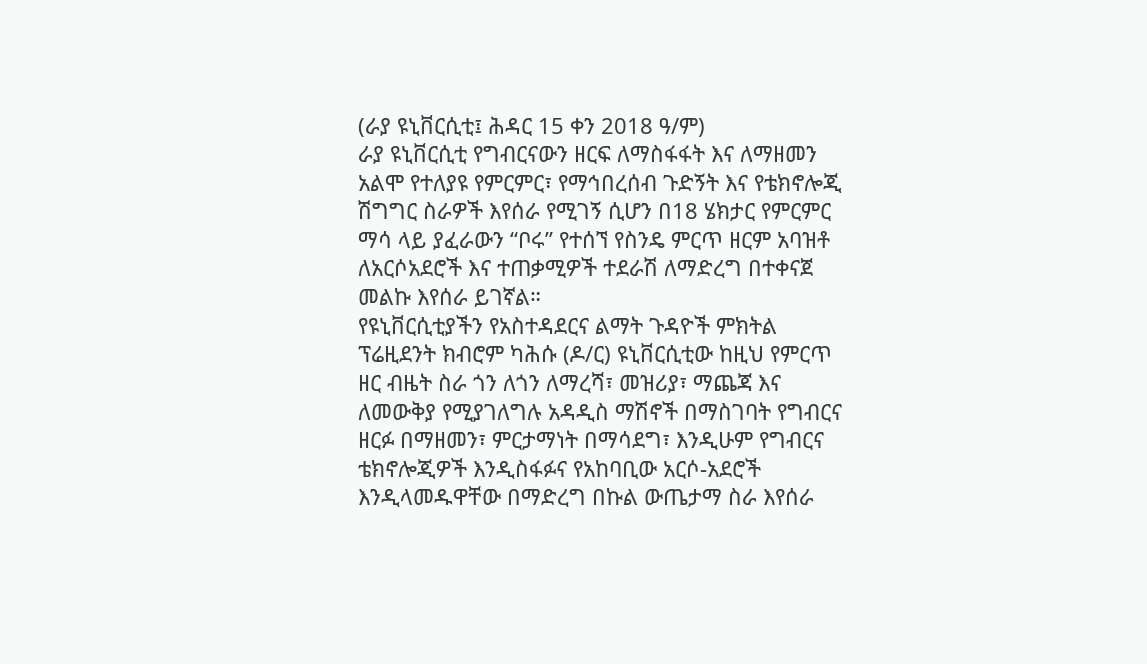(ራያ ዩኒቨርሲቲ፤ ሕዳር 15 ቀን 2018 ዓ/ም)
ራያ ዩኒቨርሲቲ የግብርናውን ዘርፍ ለማስፋፋት እና ለማዘመን አልሞ የተለያዩ የምርምር፣ የማኅበረሰብ ጉድኝት እና የቴክኖሎጂ ሽግግር ስራዎች እየሰራ የሚገኝ ሲሆን በ18 ሄክታር የምርምር ማሳ ላይ ያፈራውን “ቦሩ” የተሰኘ የስንዴ ምርጥ ዘርም አባዝቶ ለአርሶአደሮች እና ተጠቃሚዎች ተደራሽ ለማድረግ በተቀናጀ መልኩ እየሰራ ይገኛል።
የዩኒቨርሲቲያችን የአስተዳደርና ልማት ጉዳዮች ምክትል ፕሬዚደንት ክብሮም ካሕሱ (ዶ/ር) ዩኒቨርሲቲው ከዚህ የምርጥ ዘር ብዜት ስራ ጎን ለጎን ለማረሻ፣ መዝሪያ፣ ማጨጃ እና ለመውቅያ የሚያገለግሉ አዳዲስ ማሽኖች በማስገባት የግብርና ዘርፉ በማዘመን፣ ምርታማነት በማሳደግ፣ እንዲሁም የግብርና ቴክኖሎጂዎች እንዲስፋፉና የአከባቢው አርሶ-አደሮች እንዲላመዱዋቸው በማድረግ በኩል ውጤታማ ስራ እየሰራ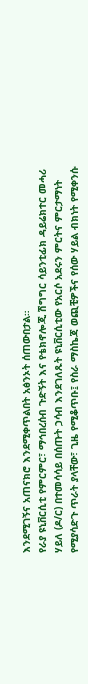እንደሚገኝና አጠናክሮ እንደሚቀጥልበት አፅንኦት ሰጠውበታል።
የራያ ዩኒቨርሲቲ የምርምር፣ ማኅበረሰብ ጉድኝት እና የቴክኖሎጂ ሽግግር ሳይንቲፊክ ዳይሬክተር መሓሪ ሃይለ (ዶ/ር) በተመሳሳይ በሰጡት ኃሳብ እንደገለጹት ዩኒቨርሲቲው የአርሶ አደሩን ምርትና ምርታማነት የሚያሳድጉ ጥራት ያላቸው፣ ጊዜ የሚቆጥቡ፤ የስራ ማስኬጃ ወጪቺዎችና የሰው ሃይል ብክነት የሚቀንሱ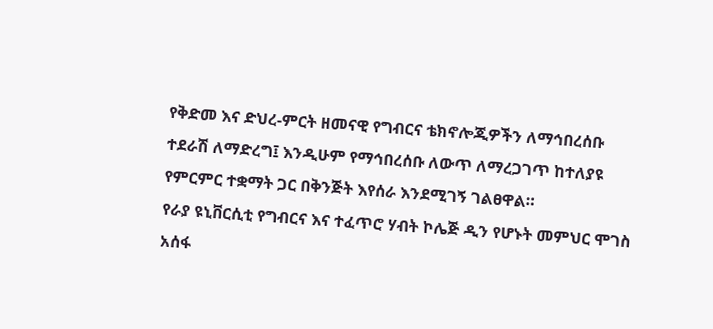የቅድመ እና ድህረ-ምርት ዘመናዊ የግብርና ቴክኖሎጂዎችን ለማኅበረሰቡ ተደራሽ ለማድረግ፤ እንዲሁም የማኅበረሰቡ ለውጥ ለማረጋገጥ ከተለያዩ የምርምር ተቋማት ጋር በቅንጅት እየሰራ እንደሚገኝ ገልፀዋል።
የራያ ዩኒቨርሲቲ የግብርና እና ተፈጥሮ ሃብት ኮሌጅ ዲን የሆኑት መምህር ሞገስ አሰፋ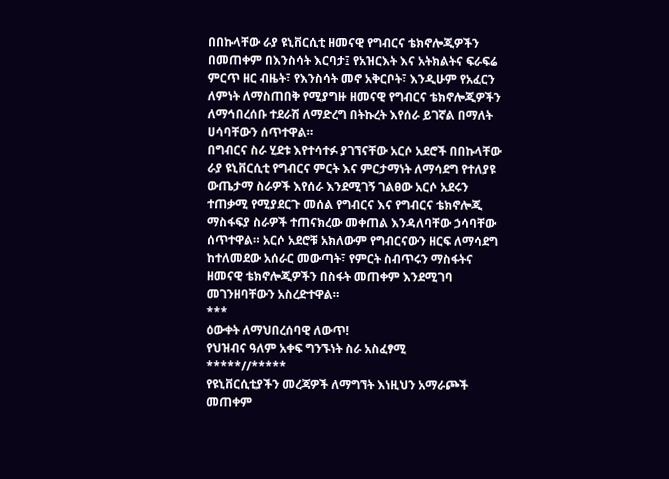በበኩላቸው ራያ ዩኒቨርሲቲ ዘመናዊ የግብርና ቴክኖሎጂዎችን በመጠቀም በእንስሳት እርባታ፤ የአዝርእት እና አትክልትና ፍራፍሬ ምርጥ ዘር ብዜት፣ የእንስሳት መኖ አቅርቦት፣ እንዲሁም የአፈርን ለምነት ለማስጠበቅ የሚያግዙ ዘመናዊ የግብርና ቴክኖሎጂዎችን ለማኅበረሰቡ ተደራሽ ለማድረግ በትኩረት እየሰራ ይገኛል በማለት ሀሳባቸውን ሰጥተዋል።
በግብርና ስራ ሂደቱ እየተሳተፉ ያገኘናቸው አርሶ አደሮች በበኩላቸው ራያ ዩኒቨርሲቲ የግብርና ምርት እና ምርታማነት ለማሳደግ የተለያዩ ውጤታማ ስራዎች እየሰራ እንደሚገኝ ገልፀው አርሶ አደሩን ተጠቃሚ የሚያደርጉ መሰል የግብርና እና የግብርና ቴክኖሎጂ ማስፋፍያ ስራዎች ተጠናክረው መቀጠል እንዳለባቸው ኃሳባቸው ሰጥተዋል። አርሶ አደሮቹ አክለውም የግብርናውን ዘርፍ ለማሳደግ ከተለመደው አሰራር መውጣት፣ የምርት ስብጥሩን ማስፋትና ዘመናዊ ቴክኖሎጂዎችን በስፋት መጠቀም እንደሚገባ መገንዘባቸውን አስረድተዋል።
***
ዕውቀት ለማህበረሰባዊ ለውጥ!
የህዝብና ዓለም አቀፍ ግንኙነት ስራ አስፈፃሚ
*****//*****
የዩኒቨርሲቲያችን መረጃዎች ለማግኘት እነዚህን አማራጮች መጠቀም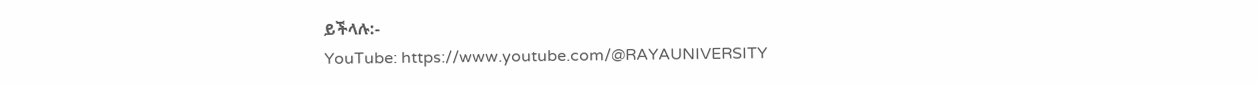ይችላሉ:-
YouTube: https://www.youtube.com/@RAYAUNIVERSITY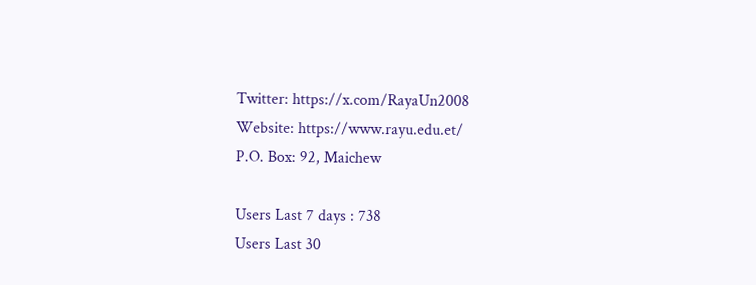Twitter: https://x.com/RayaUn2008
Website: https://www.rayu.edu.et/
P.O. Box: 92, Maichew

Users Last 7 days : 738
Users Last 30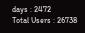days : 2472
Total Users : 26738